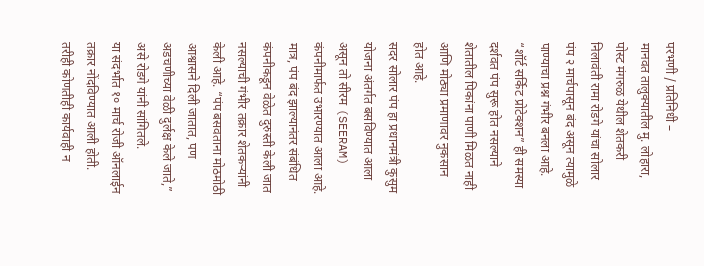परभणी / प्रतिनिधी –
मानवत तालुक्यातील मु. लोहारा, पोस्ट मंगरुळ येथील शेतकरी निलावंती रामा रोडगे यांचा सोलार पंप २ मार्चपासून बंद असून त्यामुळे पाण्याचा प्रश्न गंभीर बनला आहे. “शॉर्ट सर्किट प्रोटेक्शन” ही समस्या दर्शवत पंप सुरू होत नसल्याने शेतातील पिकांना पाणी मिळत नाही आणि मोठ्या प्रमाणावर नुकसान होत आहे.
सदर सोलार पंप हा प्रधानमंत्री कुसुम योजना अंतर्गत बसविण्यात आला असून तो सीरम (SEERAM) कंपनीमार्फत उभारण्यात आला आहे. मात्र, पंप बंद झाल्यानंतर संबंधित कंपनीकडून वेळेत दुरुस्ती केली जात नसल्याची गंभीर तक्रार शेतकऱ्यांनी केली आहे. “पंप बसवताना मोठमोठी आश्वासने दिली जातात, पण अडचणीच्या वेळी दुर्लक्ष केले जाते,” असे रोडगे यांनी सांगितले.
या संदर्भात १० मार्च रोजी ऑनलाईन तक्रार नोंदविण्यात आली होती. तरीही कोणतीही कार्यवाही न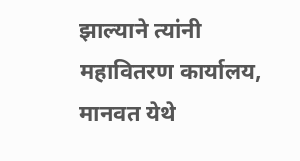झाल्याने त्यांनी महावितरण कार्यालय, मानवत येथे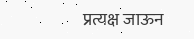प्रत्यक्ष जाऊन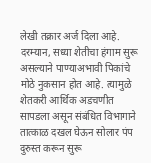लेखी तक्रार अर्ज दिला आहे.
दरम्यान, सध्या शेतीचा हंगाम सुरू असल्याने पाण्याअभावी पिकांचे मोठे नुकसान होत आहे. त्यामुळे शेतकरी आर्थिक अडचणीत सापडला असून संबंधित विभागाने तात्काळ दखल घेऊन सोलार पंप दुरुस्त करून सुरू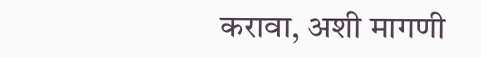करावा, अशी मागणी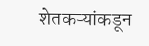शेतकऱ्यांकडून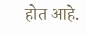होत आहे.